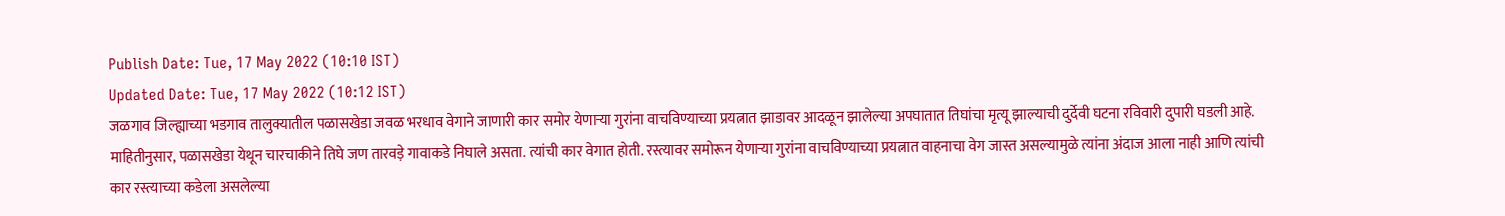Publish Date: Tue, 17 May 2022 (10:10 IST)
Updated Date: Tue, 17 May 2022 (10:12 IST)
जळगाव जिल्ह्याच्या भडगाव तालुक्यातील पळासखेडा जवळ भरधाव वेगाने जाणारी कार समोर येणाऱ्या गुरांना वाचविण्याच्या प्रयत्नात झाडावर आदळून झालेल्या अपघातात तिघांचा मृत्यू झाल्याची दुर्देवी घटना रविवारी दुपारी घडली आहे.
माहितीनुसार, पळासखेडा येथून चारचाकीने तिघे जण तारवड़े गावाकडे निघाले असता. त्यांची कार वेगात होती. रस्त्यावर समोरून येणाऱ्या गुरांना वाचविण्याच्या प्रयत्नात वाहनाचा वेग जास्त असल्यामुळे त्यांना अंदाज आला नाही आणि त्यांची कार रस्त्याच्या कडेला असलेल्या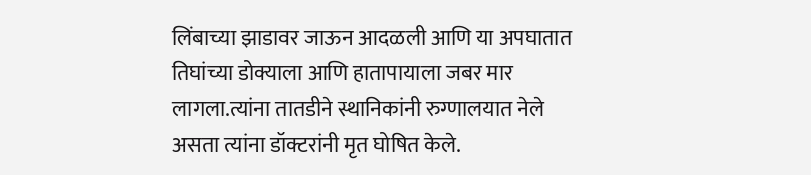लिंबाच्या झाडावर जाऊन आदळली आणि या अपघातात तिघांच्या डोक्याला आणि हातापायाला जबर मार लागला.त्यांना तातडीने स्थानिकांनी रुग्णालयात नेले असता त्यांना डॉक्टरांनी मृत घोषित केले.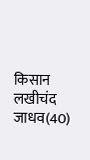किसान लखीचंद जाधव(40)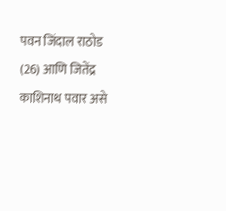पवन जिंदाल राठोड (26) आणि जितेंद्र काशिनाथ पवार असे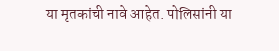या मृतकांची नावे आहेत. पोलिसांनी या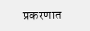प्रकरणात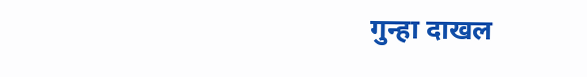गुन्हा दाखल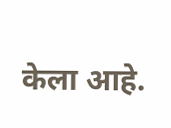केला आहे.